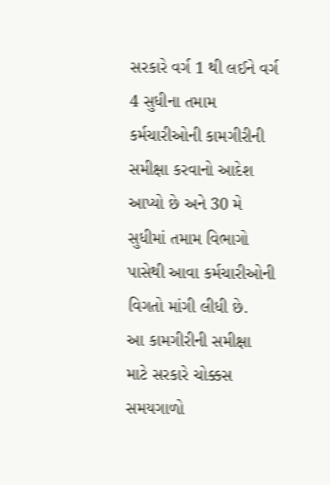સરકારે વર્ગ 1 થી લઈને વર્ગ 4 સુધીના તમામ કર્મચારીઓની કામગીરીની સમીક્ષા કરવાનો આદેશ આપ્યો છે અને 30 મે સુધીમાં તમામ વિભાગો પાસેથી આવા કર્મચારીઓની વિગતો માંગી લીધી છે.
આ કામગીરીની સમીક્ષા માટે સરકારે ચોક્કસ સમયગાળો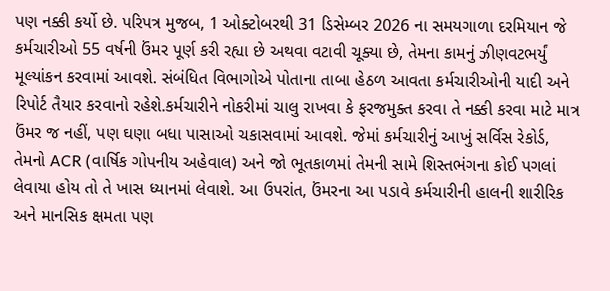પણ નક્કી કર્યો છે. પરિપત્ર મુજબ, 1 ઓક્ટોબરથી 31 ડિસેમ્બર 2026 ના સમયગાળા દરમિયાન જે કર્મચારીઓ 55 વર્ષની ઉંમર પૂર્ણ કરી રહ્યા છે અથવા વટાવી ચૂક્યા છે, તેમના કામનું ઝીણવટભર્યું મૂલ્યાંકન કરવામાં આવશે. સંબંધિત વિભાગોએ પોતાના તાબા હેઠળ આવતા કર્મચારીઓની યાદી અને રિપોર્ટ તૈયાર કરવાનો રહેશે.કર્મચારીને નોકરીમાં ચાલુ રાખવા કે ફરજમુક્ત કરવા તે નક્કી કરવા માટે માત્ર ઉંમર જ નહીં, પણ ઘણા બધા પાસાઓ ચકાસવામાં આવશે. જેમાં કર્મચારીનું આખું સર્વિસ રેકોર્ડ, તેમનો ACR (વાર્ષિક ગોપનીય અહેવાલ) અને જો ભૂતકાળમાં તેમની સામે શિસ્તભંગના કોઈ પગલાં લેવાયા હોય તો તે ખાસ ધ્યાનમાં લેવાશે. આ ઉપરાંત, ઉંમરના આ પડાવે કર્મચારીની હાલની શારીરિક અને માનસિક ક્ષમતા પણ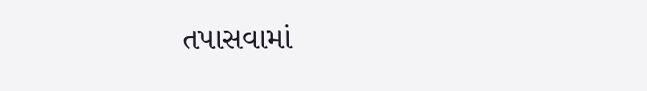તપાસવામાં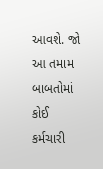આવશે. જો આ તમામ બાબતોમાં કોઈ કર્મચારી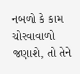નબળો કે કામ ચોરવાવાળો જણાશે, તો તેને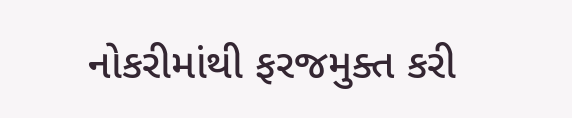નોકરીમાંથી ફરજમુક્ત કરી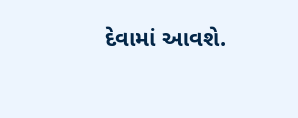દેવામાં આવશે.